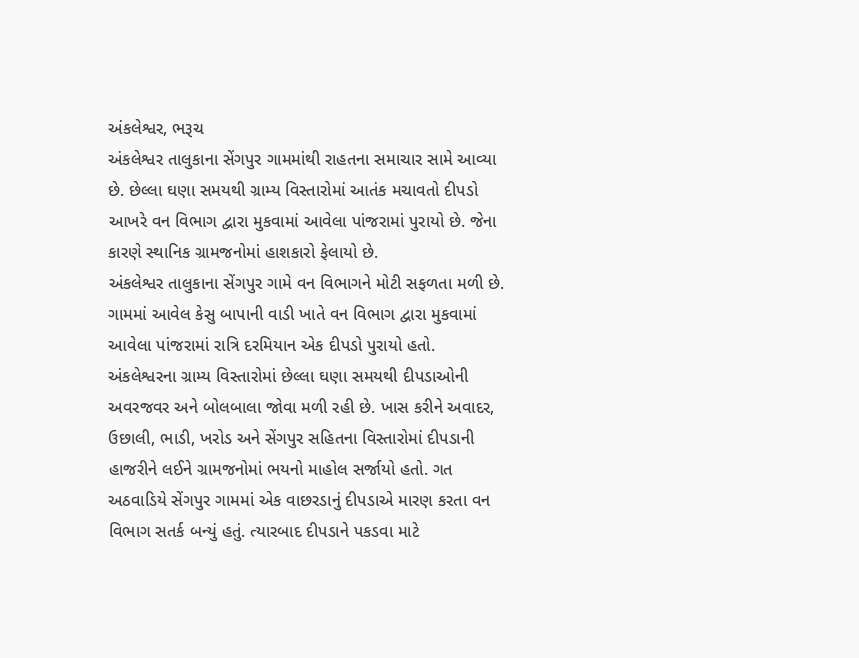અંકલેશ્વર, ભરૂચ
અંકલેશ્વર તાલુકાના સેંગપુર ગામમાંથી રાહતના સમાચાર સામે આવ્યા છે. છેલ્લા ઘણા સમયથી ગ્રામ્ય વિસ્તારોમાં આતંક મચાવતો દીપડો આખરે વન વિભાગ દ્વારા મુકવામાં આવેલા પાંજરામાં પુરાયો છે. જેના કારણે સ્થાનિક ગ્રામજનોમાં હાશકારો ફેલાયો છે.
અંકલેશ્વર તાલુકાના સેંગપુર ગામે વન વિભાગને મોટી સફળતા મળી છે. ગામમાં આવેલ કેસુ બાપાની વાડી ખાતે વન વિભાગ દ્વારા મુકવામાં આવેલા પાંજરામાં રાત્રિ દરમિયાન એક દીપડો પુરાયો હતો.
અંકલેશ્વરના ગ્રામ્ય વિસ્તારોમાં છેલ્લા ઘણા સમયથી દીપડાઓની અવરજવર અને બોલબાલા જોવા મળી રહી છે. ખાસ કરીને અવાદર, ઉછાલી, ભાડી, ખરોડ અને સેંગપુર સહિતના વિસ્તારોમાં દીપડાની હાજરીને લઈને ગ્રામજનોમાં ભયનો માહોલ સર્જાયો હતો. ગત અઠવાડિયે સેંગપુર ગામમાં એક વાછરડાનું દીપડાએ મારણ કરતા વન વિભાગ સતર્ક બન્યું હતું. ત્યારબાદ દીપડાને પકડવા માટે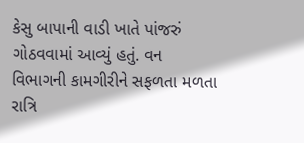કેસુ બાપાની વાડી ખાતે પાંજરું ગોઠવવામાં આવ્યું હતું. વન વિભાગની કામગીરીને સફળતા મળતા રાત્રિ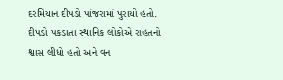દરમિયાન દીપડો પાંજરામાં પુરાયો હતો. દીપડો પકડાતા સ્થાનિક લોકોએ રાહતનો શ્વાસ લીધો હતો અને વન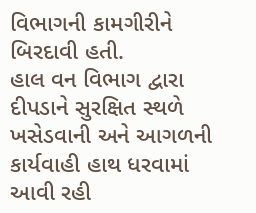વિભાગની કામગીરીને બિરદાવી હતી.
હાલ વન વિભાગ દ્વારા દીપડાને સુરક્ષિત સ્થળે ખસેડવાની અને આગળની કાર્યવાહી હાથ ધરવામાં આવી રહી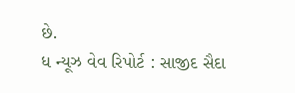છે.
ધ ન્યૂઝ વેવ રિપોર્ટ : સાજીદ સૈદા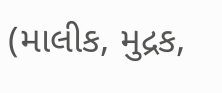(માલીક, મુદ્રક,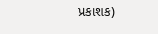પ્રકાશક)